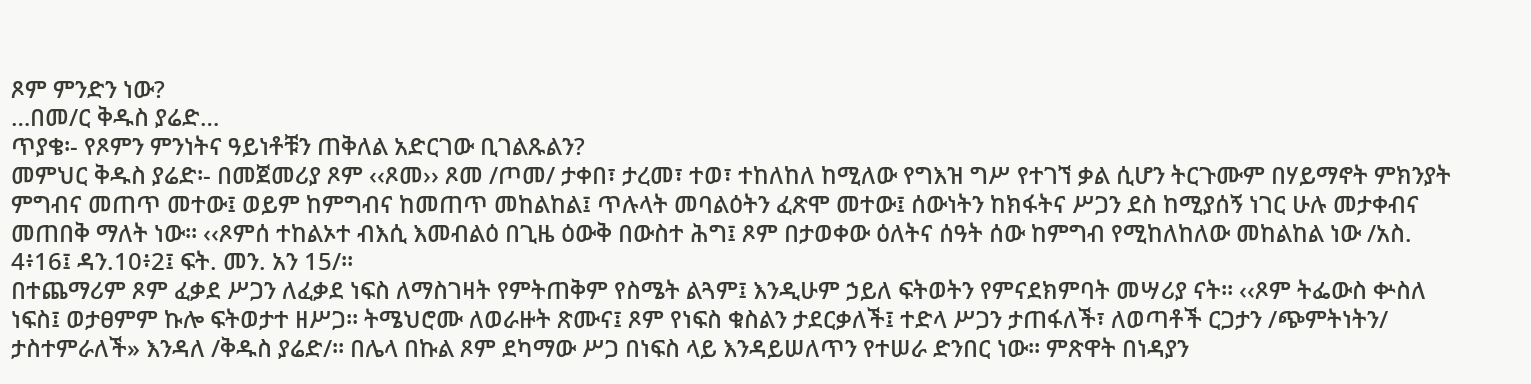ጾም ምንድን ነው?
…በመ/ር ቅዱስ ያሬድ…
ጥያቄ፡- የጾምን ምንነትና ዓይነቶቹን ጠቅለል አድርገው ቢገልጹልን?
መምህር ቅዱስ ያሬድ፡- በመጀመሪያ ጾም ‹‹ጾመ›› ጾመ /ጦመ/ ታቀበ፣ ታረመ፣ ተወ፣ ተከለከለ ከሚለው የግእዝ ግሥ የተገኘ ቃል ሲሆን ትርጉሙም በሃይማኖት ምክንያት ምግብና መጠጥ መተው፤ ወይም ከምግብና ከመጠጥ መከልከል፤ ጥሉላት መባልዕትን ፈጽሞ መተው፤ ሰውነትን ከክፋትና ሥጋን ደስ ከሚያሰኝ ነገር ሁሉ መታቀብና መጠበቅ ማለት ነው፡፡ ‹‹ጾምሰ ተከልኦተ ብእሲ እመብልዕ በጊዜ ዕውቅ በውስተ ሕግ፤ ጾም በታወቀው ዕለትና ሰዓት ሰው ከምግብ የሚከለከለው መከልከል ነው /አስ. 4፥16፤ ዳን.10፥2፤ ፍት. መን. አን 15/፡፡
በተጨማሪም ጾም ፈቃደ ሥጋን ለፈቃደ ነፍስ ለማስገዛት የምትጠቅም የስሜት ልጓም፤ እንዲሁም ኃይለ ፍትወትን የምናደክምባት መሣሪያ ናት፡፡ ‹‹ጾም ትፌውስ ቍስለ ነፍስ፤ ወታፀምም ኩሎ ፍትወታተ ዘሥጋ፡፡ ትሜህሮሙ ለወራዙት ጽሙና፤ ጾም የነፍስ ቁስልን ታደርቃለች፤ ተድላ ሥጋን ታጠፋለች፣ ለወጣቶች ርጋታን /ጭምትነትን/ ታስተምራለች» እንዳለ /ቅዱስ ያሬድ/፡፡ በሌላ በኩል ጾም ደካማው ሥጋ በነፍስ ላይ እንዳይሠለጥን የተሠራ ድንበር ነው፡፡ ምጽዋት በነዳያን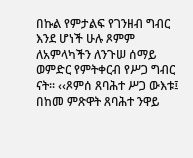በኩል የምታልፍ የገንዘብ ግብር እንደ ሆነች ሁሉ ጾምም ለአምላካችን ለንጉሠ ሰማይ ወምድር የምትቀርብ የሥጋ ግብር ናት፡፡ ‹‹ጾምሰ ጸባሕተ ሥጋ ውእቱ፤ በከመ ምጽዋት ጸባሕተ ንዋይ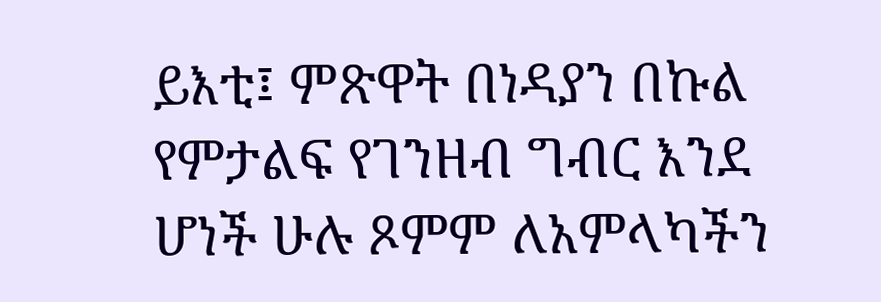ይእቲ፤ ምጽዋት በነዳያን በኩል የምታልፍ የገንዘብ ግብር እንደ ሆነች ሁሉ ጾምም ለአምላካችን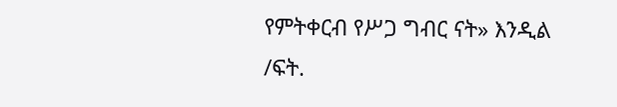የምትቀርብ የሥጋ ግብር ናት» እንዲል /ፍት.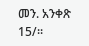መን. አንቀጽ 15/፡፡